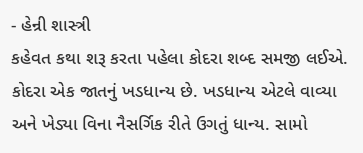- હેન્રી શાસ્ત્રી
કહેવત કથા શરૂ કરતા પહેલા કોદરા શબ્દ સમજી લઈએ. કોદરા એક જાતનું ખડધાન્ય છે. ખડધાન્ય એટલે વાવ્યા અને ખેડ્યા વિના નૈસર્ગિક રીતે ઉગતું ધાન્ય. સામો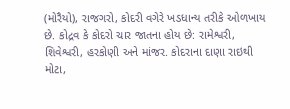(મોરૈયો), રાજગરો, કોદરી વગેરે ખડધાન્ય તરીકે ઓળખાય છે. કોદ્રવ કે કોદરો ચાર જાતના હોય છે: રામેશ્વરી, શિવેશ્વરી, હરકોણી અને માંજર. કોદરાના દાણા રાઇથી મોટા,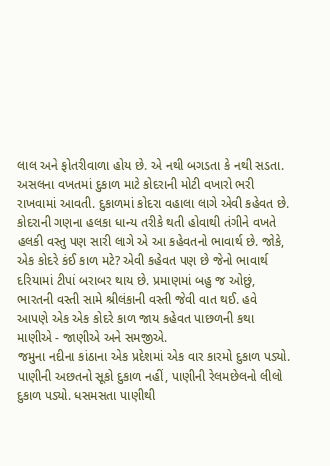લાલ અને ફોતરીવાળા હોય છે. એ નથી બગડતા કે નથી સડતા. અસલના વખતમાં દુકાળ માટે કોદરાની મોટી વખારો ભરી રાખવામાં આવતી. દુકાળમાં કોદરા વહાલા લાગે એવી કહેવત છે. કોદરાની ગણના હલકા ધાન્ય તરીકે થતી હોવાથી તંગીને વખતે હલકી વસ્તુ પણ સારી લાગે એ આ કહેવતનો ભાવાર્થ છે. જોકે, એક કોદરે કંઈ કાળ મટે? એવી કહેવત પણ છે જેનો ભાવાર્થ દરિયામાં ટીપાં બરાબર થાય છે. પ્રમાણમાં બહુ જ ઓછું, ભારતની વસ્તી સામે શ્રીલંકાની વસ્તી જેવી વાત થઈ. હવે આપણે એક એક કોદરે કાળ જાય કહેવત પાછળની કથા માણીએ - જાણીએ અને સમજીએ.
જમુના નદીના કાંઠાના એક પ્રદેશમાં એક વાર કારમો દુકાળ પડ્યો. પાણીની અછતનો સૂકો દુકાળ નહીં, પાણીની રેલમછેલનો લીલો દુકાળ પડ્યો. ધસમસતા પાણીથી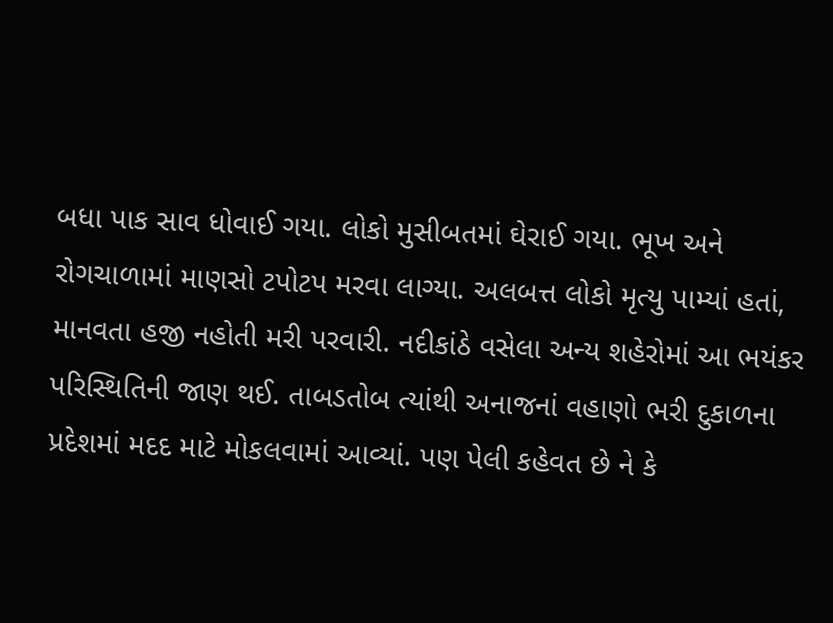બધા પાક સાવ ધોવાઈ ગયા. લોકો મુસીબતમાં ઘેરાઈ ગયા. ભૂખ અને રોગચાળામાં માણસો ટપોટપ મરવા લાગ્યા. અલબત્ત લોકો મૃત્યુ પામ્યાં હતાં, માનવતા હજી નહોતી મરી પરવારી. નદીકાંઠે વસેલા અન્ય શહેરોમાં આ ભયંકર પરિસ્થિતિની જાણ થઈ. તાબડતોબ ત્યાંથી અનાજનાં વહાણો ભરી દુકાળના પ્રદેશમાં મદદ માટે મોકલવામાં આવ્યાં. પણ પેલી કહેવત છે ને કે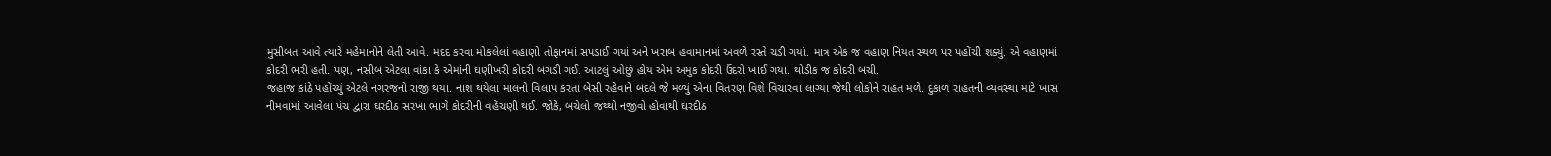મુસીબત આવે ત્યારે મહેમાનોને લેતી આવે. મદદ કરવા મોકલેલાં વહાણો તોફાનમાં સપડાઈ ગયાં અને ખરાબ હવામાનમાં અવળે રસ્તે ચડી ગયાં. માત્ર એક જ વહાણ નિયત સ્થળ પર પહોંચી શક્યું. એ વહાણમાં કોદરી ભરી હતી. પણ, નસીબ એટલા વાંકા કે એમાંની ઘણીખરી કોદરી બગડી ગઈ. આટલું ઓછું હોય એમ અમુક કોદરી ઉંદરો ખાઈ ગયા. થોડીક જ કોદરી બચી.
જહાજ કાંઠે પહોંચ્યું એટલે નગરજનો રાજી થયા. નાશ થયેલા માલનો વિલાપ કરતા બેસી રહેવાને બદલે જે મળ્યું એના વિતરણ વિશે વિચારવા લાગ્યા જેથી લોકોને રાહત મળે. દુકાળ રાહતની વ્યવસ્થા માટે ખાસ નીમવામાં આવેલા પંચ દ્વારા ઘરદીઠ સરખા ભાગે કોદરીની વહેંચણી થઈ. જોકે, બચેલો જથ્થો નજીવો હોવાથી ઘરદીઠ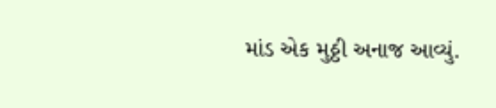માંડ એક મુઠ્ઠી અનાજ આવ્યું.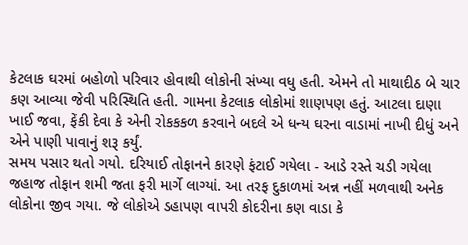કેટલાક ઘરમાં બહોળો પરિવાર હોવાથી લોકોની સંખ્યા વધુ હતી. એમને તો માથાદીઠ બે ચાર કણ આવ્યા જેવી પરિસ્થિતિ હતી. ગામના કેટલાક લોકોમાં શાણપણ હતું. આટલા દાણા ખાઈ જવા, ફેંકી દેવા કે એની રોકકકળ કરવાને બદલે એ ધન્ય ઘરના વાડામાં નાખી દીધું અને એને પાણી પાવાનું શરૂ કર્યું.
સમય પસાર થતો ગયો. દરિયાઈ તોફાનને કારણે ફંટાઈ ગયેલા - આડે રસ્તે ચડી ગયેલા જહાજ તોફાન શમી જતા ફરી માર્ગે લાગ્યાં. આ તરફ દુકાળમાં અન્ન નહીં મળવાથી અનેક લોકોના જીવ ગયા. જે લોકોએ ડહાપણ વાપરી કોદરીના કણ વાડા કે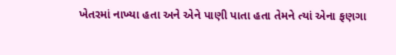ખેતરમાં નાખ્યા હતા અને એને પાણી પાતા હતા તેમને ત્યાં એના ફણગા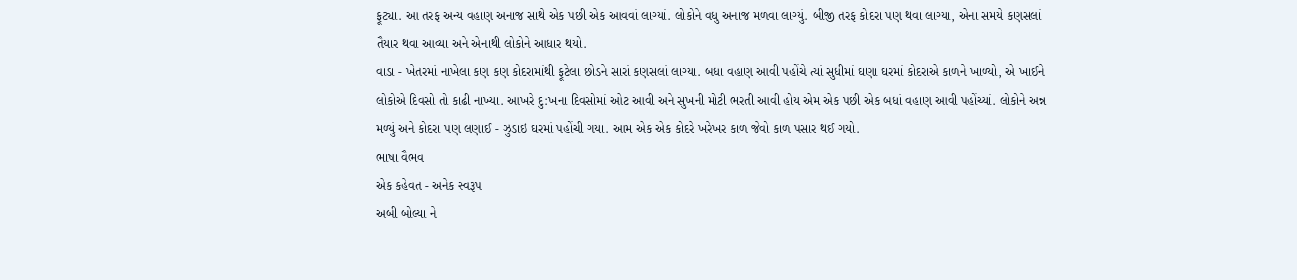ફૂટ્યા. આ તરફ અન્ય વહાણ અનાજ સાથે એક પછી એક આવવાં લાગ્યાં. લોકોને વધુ અનાજ મળવા લાગ્યું. બીજી તરફ કોદરા પણ થવા લાગ્યા, એના સમયે કણસલાં તૈયાર થવા આવ્યા અને એનાથી લોકોને આધાર થયો.
વાડા - ખેતરમાં નાખેલા કણ કણ કોદરામાંથી ફૂટેલા છોડને સારાં કણસલાં લાગ્યા. બધા વહાણ આવી પહોંચે ત્યાં સુધીમાં ઘણા ઘરમાં કોદરાએ કાળને ખાળ્યો, એ ખાઈને લોકોએ દિવસો તો કાઢી નાખ્યા. આખરે દુ:ખના દિવસોમાં ઓટ આવી અને સુખની મોટી ભરતી આવી હોય એમ એક પછી એક બધાં વહાણ આવી પહોંચ્યાં. લોકોને અન્ન મળ્યું અને કોદરા પણ લણાઈ - ઝુડાઇ ઘરમાં પહોંચી ગયા. આમ એક એક કોદરે ખરેખર કાળ જેવો કાળ પસાર થઈ ગયો.
ભાષા વૈભવ
એક કહેવત - અનેક સ્વરૂપ
અબી બોલ્યા ને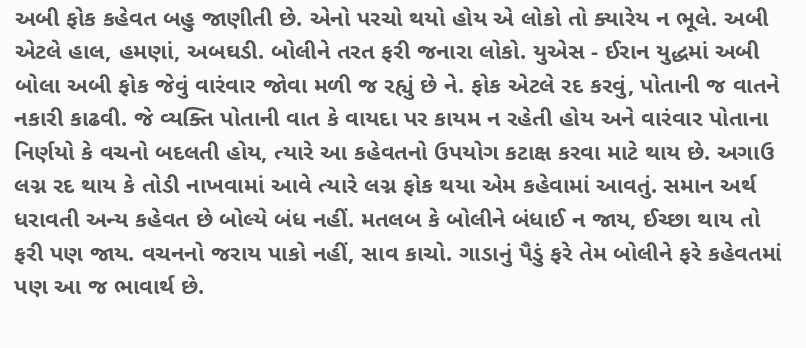અબી ફોક કહેવત બહુ જાણીતી છે. એનો પરચો થયો હોય એ લોકો તો ક્યારેય ન ભૂલે. અબી એટલે હાલ, હમણાં, અબઘડી. બોલીને તરત ફરી જનારા લોકો. યુએસ - ઈરાન યુદ્ધમાં અબી બોલા અબી ફોક જેવું વારંવાર જોવા મળી જ રહ્યું છે ને. ફોક એટલે રદ કરવું, પોતાની જ વાતને નકારી કાઢવી. જે વ્યક્તિ પોતાની વાત કે વાયદા પર કાયમ ન રહેતી હોય અને વારંવાર પોતાના નિર્ણયો કે વચનો બદલતી હોય, ત્યારે આ કહેવતનો ઉપયોગ કટાક્ષ કરવા માટે થાય છે. અગાઉ લગ્ન રદ થાય કે તોડી નાખવામાં આવે ત્યારે લગ્ન ફોક થયા એમ કહેવામાં આવતું. સમાન અર્થ ધરાવતી અન્ય કહેવત છે બોલ્યે બંધ નહીં. મતલબ કે બોલીને બંધાઈ ન જાય, ઈચ્છા થાય તો ફરી પણ જાય. વચનનો જરાય પાકો નહીં, સાવ કાચો. ગાડાનું પૈડું ફરે તેમ બોલીને ફરે કહેવતમાં પણ આ જ ભાવાર્થ છે.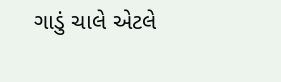ગાડું ચાલે એટલે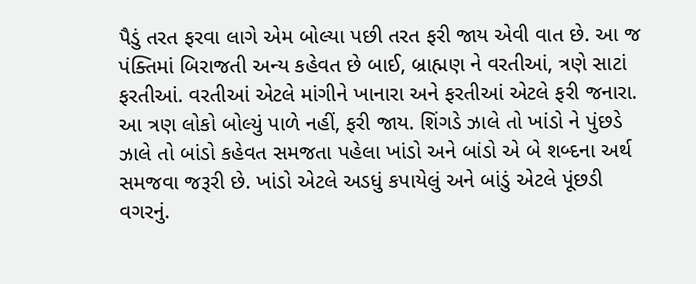પૈડું તરત ફરવા લાગે એમ બોલ્યા પછી તરત ફરી જાય એવી વાત છે. આ જ પંક્તિમાં બિરાજતી અન્ય કહેવત છે બાઈ, બ્રાહ્મણ ને વરતીઆં, ત્રણે સાટાં ફરતીઆં. વરતીઆં એટલે માંગીને ખાનારા અને ફરતીઆં એટલે ફરી જનારા. આ ત્રણ લોકો બોલ્યું પાળે નહીં, ફરી જાય. શિંગડે ઝાલે તો ખાંડો ને પુંછડે ઝાલે તો બાંડો કહેવત સમજતા પહેલા ખાંડો અને બાંડો એ બે શબ્દના અર્થ સમજવા જરૂરી છે. ખાંડો એટલે અડધું કપાયેલું અને બાંડું એટલે પૂંછડી વગરનું.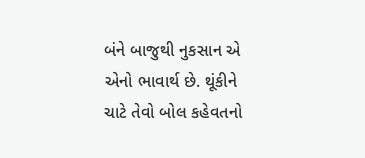બંને બાજુથી નુકસાન એ એનો ભાવાર્થ છે. થૂંકીને ચાટે તેવો બોલ કહેવતનો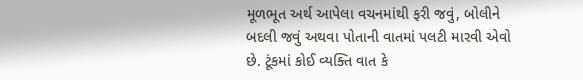મૂળભૂત અર્થ આપેલા વચનમાંથી ફરી જવું, બોલીને બદલી જવું અથવા પોતાની વાતમાં પલટી મારવી એવો છે. ટૂંકમાં કોઈ વ્યક્તિ વાત કે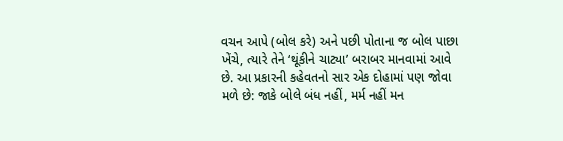વચન આપે (બોલ કરે) અને પછી પોતાના જ બોલ પાછા ખેંચે, ત્યારે તેને ‘થૂંકીને ચાટ્યા’ બરાબર માનવામાં આવે છે. આ પ્રકારની કહેવતનો સાર એક દોહામાં પણ જોવા મળે છે: જાકે બોલે બંધ નહીં, મર્મ નહીં મન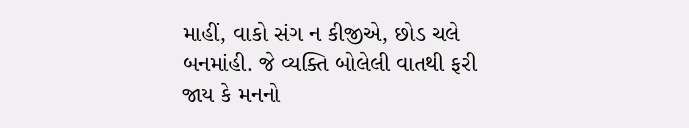માહીં, વાકો સંગ ન કીજીએ, છોડ ચલે બનમાંહી. જે વ્યક્તિ બોલેલી વાતથી ફરી જાય કે મનનો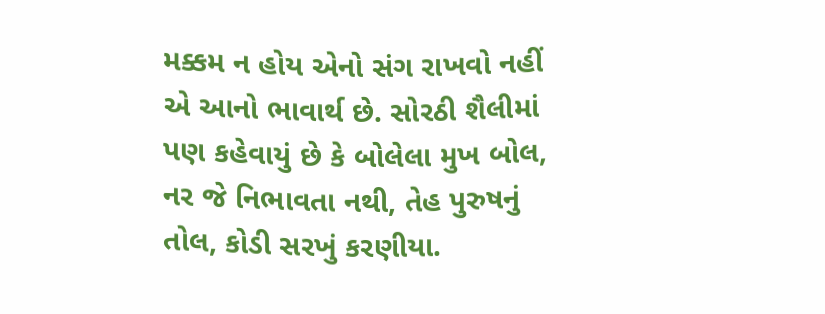મક્કમ ન હોય એનો સંગ રાખવો નહીં એ આનો ભાવાર્થ છે. સોરઠી શૈલીમાં પણ કહેવાયું છે કે બોલેલા મુખ બોલ, નર જે નિભાવતા નથી, તેહ પુરુષનું તોલ, કોડી સરખું કરણીયા.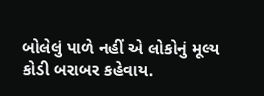બોલેલું પાળે નહીં એ લોકોનું મૂલ્ય કોડી બરાબર કહેવાય.